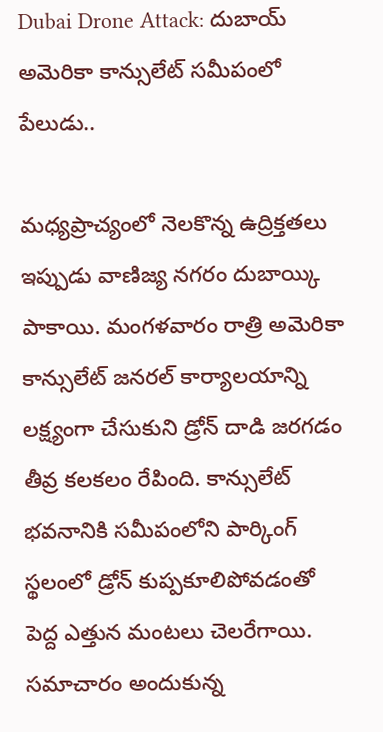Dubai Drone Attack: దుబాయ్ అమెరికా కాన్సులేట్ సమీపంలో పేలుడు..

మధ్యప్రాచ్యంలో నెలకొన్న ఉద్రిక్తతలు ఇప్పుడు వాణిజ్య నగరం దుబాయ్కి పాకాయి. మంగళవారం రాత్రి అమెరికా కాన్సులేట్ జనరల్ కార్యాలయాన్ని లక్ష్యంగా చేసుకుని డ్రోన్ దాడి జరగడం తీవ్ర కలకలం రేపింది. కాన్సులేట్ భవనానికి సమీపంలోని పార్కింగ్ స్థలంలో డ్రోన్ కుప్పకూలిపోవడంతో పెద్ద ఎత్తున మంటలు చెలరేగాయి.
సమాచారం అందుకున్న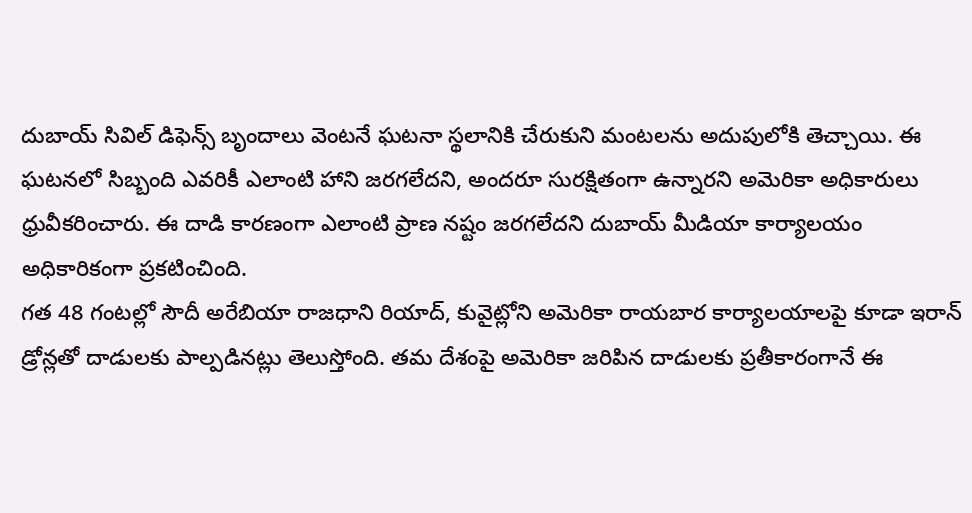దుబాయ్ సివిల్ డిఫెన్స్ బృందాలు వెంటనే ఘటనా స్థలానికి చేరుకుని మంటలను అదుపులోకి తెచ్చాయి. ఈ ఘటనలో సిబ్బంది ఎవరికీ ఎలాంటి హాని జరగలేదని, అందరూ సురక్షితంగా ఉన్నారని అమెరికా అధికారులు ధ్రువీకరించారు. ఈ దాడి కారణంగా ఎలాంటి ప్రాణ నష్టం జరగలేదని దుబాయ్ మీడియా కార్యాలయం అధికారికంగా ప్రకటించింది.
గత 48 గంటల్లో సౌదీ అరేబియా రాజధాని రియాద్, కువైట్లోని అమెరికా రాయబార కార్యాలయాలపై కూడా ఇరాన్ డ్రోన్లతో దాడులకు పాల్పడినట్లు తెలుస్తోంది. తమ దేశంపై అమెరికా జరిపిన దాడులకు ప్రతీకారంగానే ఈ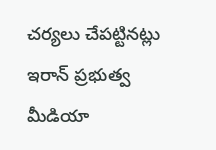చర్యలు చేపట్టినట్లు ఇరాన్ ప్రభుత్వ మీడియా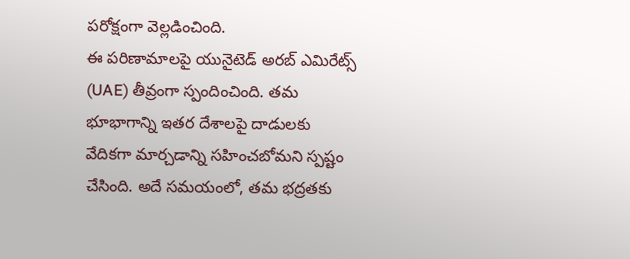పరోక్షంగా వెల్లడించింది.
ఈ పరిణామాలపై యునైటెడ్ అరబ్ ఎమిరేట్స్ (UAE) తీవ్రంగా స్పందించింది. తమ భూభాగాన్ని ఇతర దేశాలపై దాడులకు వేదికగా మార్చడాన్ని సహించబోమని స్పష్టం చేసింది. అదే సమయంలో, తమ భద్రతకు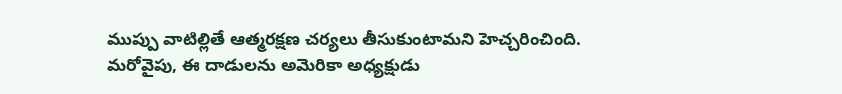ముప్పు వాటిల్లితే ఆత్మరక్షణ చర్యలు తీసుకుంటామని హెచ్చరించింది. మరోవైపు, ఈ దాడులను అమెరికా అధ్యక్షుడు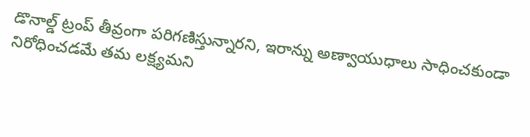డొనాల్డ్ ట్రంప్ తీవ్రంగా పరిగణిస్తున్నారని, ఇరాన్ను అణ్వాయుధాలు సాధించకుండా నిరోధించడమే తమ లక్ష్యమని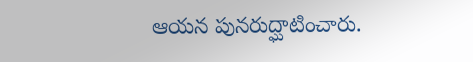ఆయన పునరుద్ఘాటించారు.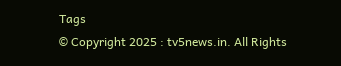Tags
© Copyright 2025 : tv5news.in. All Rights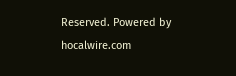Reserved. Powered by hocalwire.com